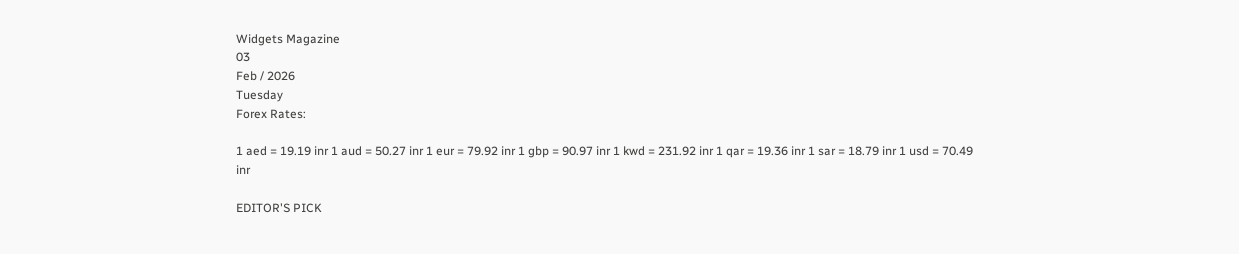Widgets Magazine
03
Feb / 2026
Tuesday
Forex Rates:

1 aed = 19.19 inr 1 aud = 50.27 inr 1 eur = 79.92 inr 1 gbp = 90.97 inr 1 kwd = 231.92 inr 1 qar = 19.36 inr 1 sar = 18.79 inr 1 usd = 70.49 inr

EDITOR'S PICK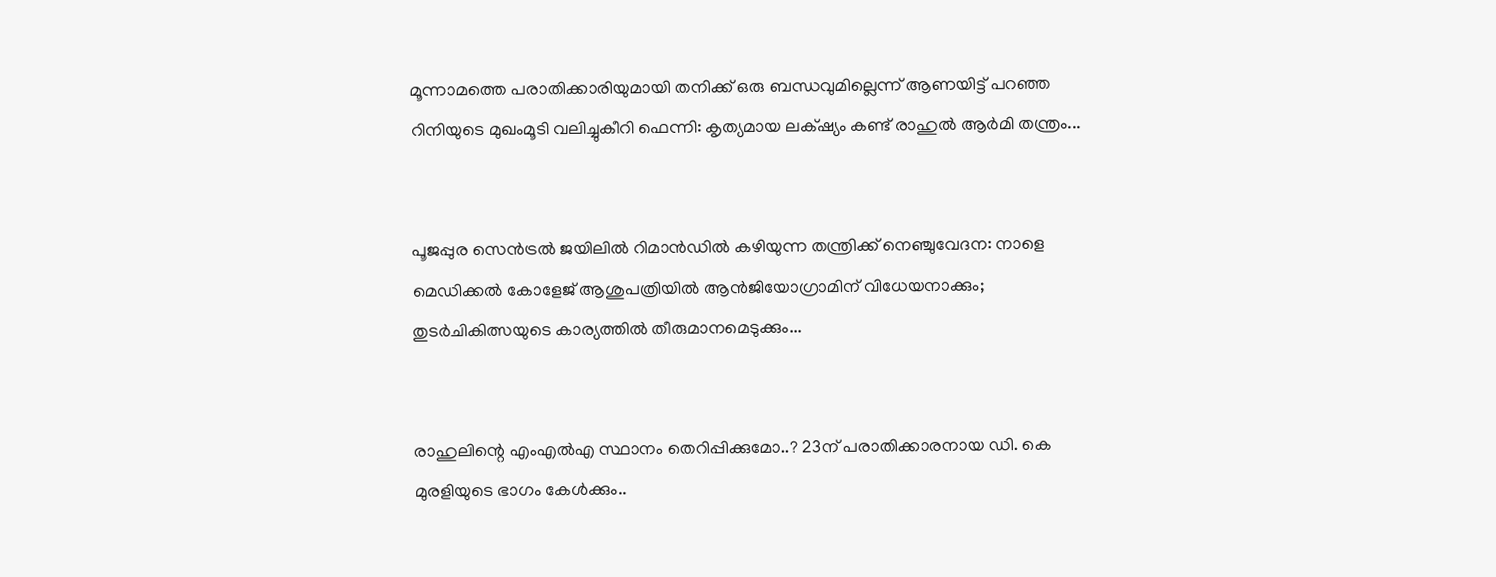മൂന്നാമത്തെ പരാതിക്കാരിയുമായി തനിക്ക് ഒരു ബന്ധവുമില്ലെന്ന് ആണയിട്ട് പറഞ്ഞ റിനിയുടെ മുഖംമൂടി വലിച്ചുകീറി ഫെന്നി: കൃത്യമായ ലക്‌ഷ്യം കണ്ട് രാഹുൽ ആർമി തന്ത്രം...


പൂജപ്പുര സെൻട്രൽ ജയിലിൽ റിമാൻഡിൽ കഴിയുന്ന തന്ത്രിക്ക് നെഞ്ചുവേദന: നാളെ മെഡിക്കൽ കോളേജ് ആശുപത്രിയിൽ ആൻജിയോഗ്രാമിന് വിധേയനാക്കും; തുടർചികിത്സയുടെ കാര്യത്തിൽ തീരുമാനമെടുക്കും...


രാഹുലിന്റെ എംഎല്‍എ സ്ഥാനം തെറിപ്പിക്കുമോ..? 23ന് പരാതിക്കാരനായ ഡി. കെ മുരളിയുടെ ഭാഗം കേൾക്കും..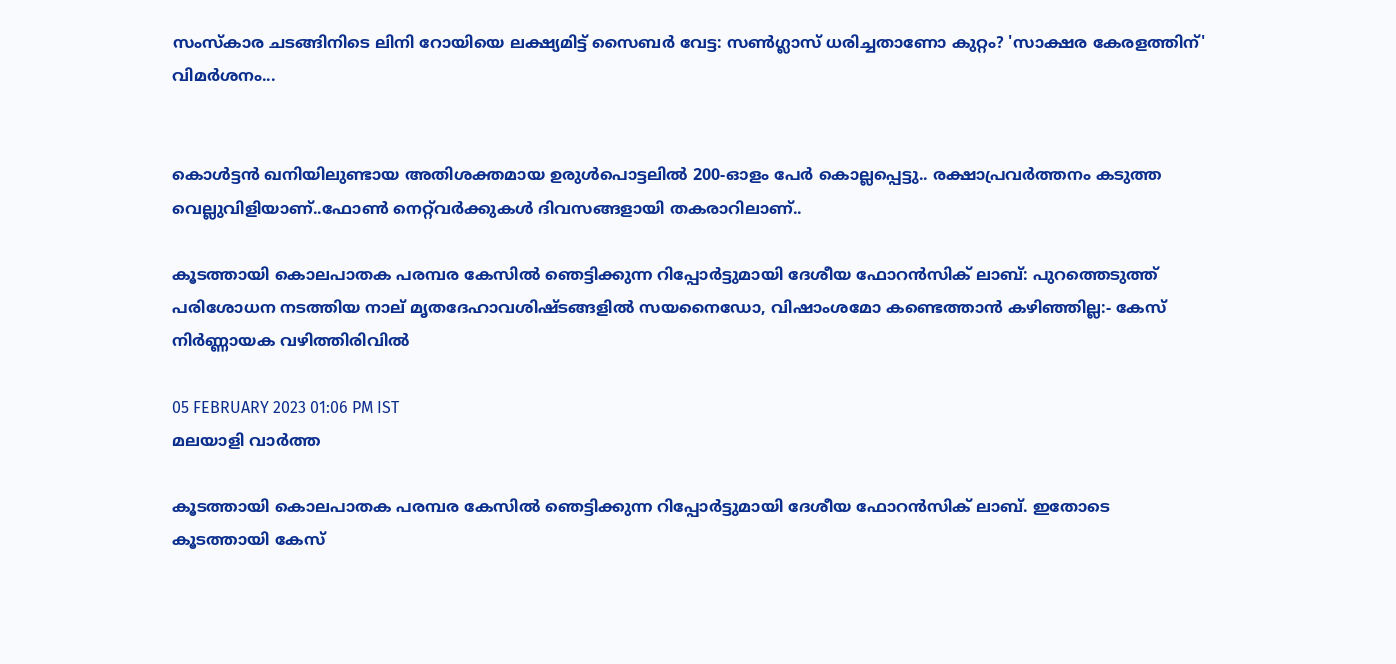സംസ്കാര ചടങ്ങിനിടെ ലിനി റോയിയെ ലക്ഷ്യമിട്ട് സൈബർ വേട്ട: സൺഗ്ലാസ് ധരിച്ചതാണോ കുറ്റം? 'സാക്ഷര കേരളത്തിന്' വിമർശനം...


കൊൾട്ടൻ ഖനിയിലുണ്ടായ അതിശക്തമായ ഉരുൾപൊട്ടലിൽ 200-ഓളം പേർ കൊല്ലപ്പെട്ടു.. രക്ഷാപ്രവർത്തനം കടുത്ത വെല്ലുവിളിയാണ്..ഫോൺ നെറ്റ്‌വർക്കുകൾ ദിവസങ്ങളായി തകരാറിലാണ്..

കൂടത്തായി കൊലപാതക പരമ്പര കേസിൽ ഞെട്ടിക്കുന്ന റിപ്പോർട്ടുമായി ദേശീയ ഫോറൻസിക് ലാബ്: പുറത്തെടുത്ത് പരിശോധന നടത്തിയ നാല് മൃതദേഹാവശിഷ്ടങ്ങളിൽ സയനൈഡോ, വിഷാംശമോ കണ്ടെത്താൻ കഴിഞ്ഞില്ല:- കേസ് നിർണ്ണായക വഴിത്തിരിവിൽ

05 FEBRUARY 2023 01:06 PM IST
മലയാളി വാര്‍ത്ത

കൂടത്തായി കൊലപാതക പരമ്പര കേസിൽ ഞെട്ടിക്കുന്ന റിപ്പോർട്ടുമായി ദേശീയ ഫോറൻസിക് ലാബ്. ഇതോടെ കൂടത്തായി കേസ്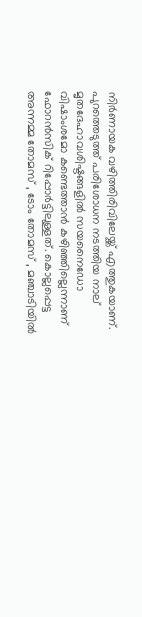നിർണായക വഴിത്തിരിവിലേയ്ക്ക് എത്തുകയാണ്. പുറത്തെടുത്ത് പരിശോധന നടത്തിയ നാല് മൃതദേഹാവശിഷ്ടങ്ങളിൽ സയനൈഡോ വിഷാംശമോ കണ്ടെത്താൻ കഴിഞ്ഞില്ലെന്നാണ് ഫോറൻസിക് റിപ്പോർട്ടിലുള്ളത്. കൊല്ലപ്പെട്ട അന്നമ്മ തോമസ് , ടോം തോമസ് , മഞ്ചാടിയിൽ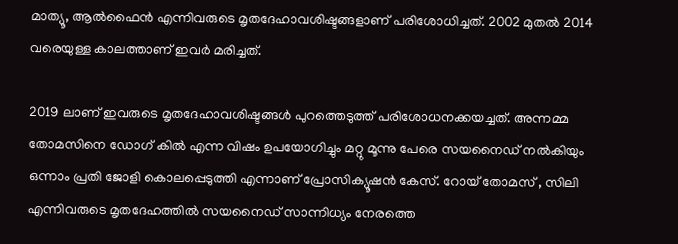മാത്യൂ, ആൽഫൈൻ എന്നിവരുടെ മൃതദേഹാവശിഷ്ടങ്ങളാണ് പരിശോധിച്ചത്. 2002 മുതൽ 2014 വരെയുള്ള കാലത്താണ് ഇവർ മരിച്ചത്.

2019 ലാണ് ഇവരുടെ മൃതദേഹാവശിഷ്ടങ്ങൾ പുറത്തെടുത്ത് പരിശോധനക്കയച്ചത്. അന്നമ്മ തോമസിനെ ഡോഗ് കിൽ എന്ന വിഷം ഉപയോഗിച്ചും മറ്റു മൂന്നു പേരെ സയനൈഡ് നൽകിയും ഒന്നാം പ്രതി ജോളി കൊലപ്പെടുത്തി എന്നാണ് പ്രോസിക്യൂഷൻ കേസ്. റോയ് തോമസ് , സിലി എന്നിവരുടെ മൃതദേഹത്തിൽ സയനൈഡ് സാന്നിധ്യം നേരത്തെ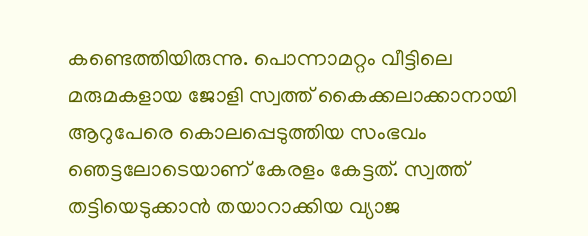കണ്ടെത്തിയിരുന്നു. പൊന്നാമറ്റം വീട്ടിലെ മരുമകളായ ജോളി സ്വത്ത് കൈക്കലാക്കാനായി ആറുപേരെ കൊലപ്പെടുത്തിയ സംഭവം ഞെട്ടലോടെയാണ് കേരളം കേട്ടത്. സ്വത്ത് തട്ടിയെടുക്കാന്‍ തയാറാക്കിയ വ്യാജ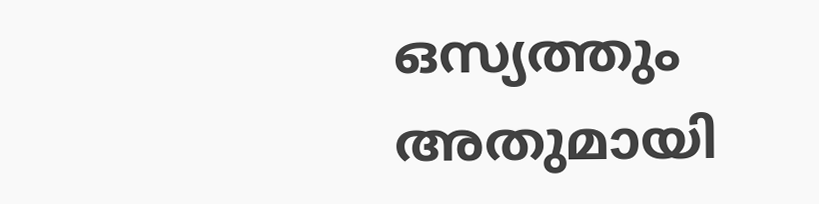ഒസ്യത്തും അതുമായി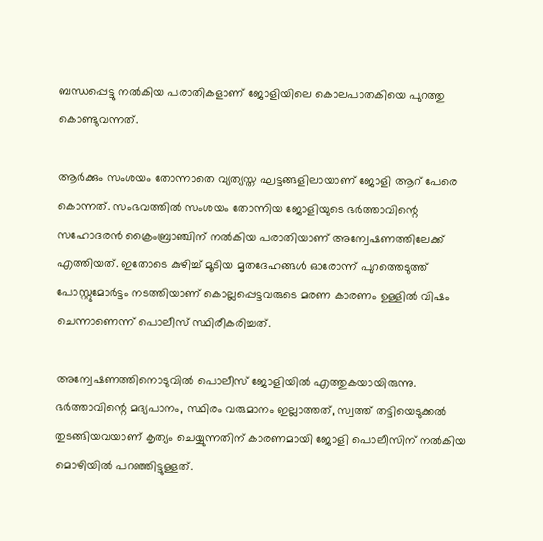ബന്ധപ്പെട്ടു നല്‍കിയ പരാതികളാണ് ജോളിയിലെ കൊലപാതകിയെ പുറത്തു കൊണ്ടുവന്നത്.

ആർക്കും സംശയം തോന്നാതെ വ്യത്യസ്ത ഘട്ടങ്ങളിലായാണ് ജോളി ആറ് പേരെ കൊന്നത്. സംഭവത്തിൽ സംശയം തോന്നിയ ജോളിയുടെ ഭർത്താവിന്റെ സഹോദരൻ ക്രൈംബ്രാഞ്ചിന് നൽകിയ പരാതിയാണ് അന്വേഷണത്തിലേക്ക് എത്തിയത്. ഇതോടെ കുഴിച്ച് മൂടിയ മൃതദേഹങ്ങൾ ഓരോന്ന് പുറത്തെടുത്ത് പോസ്റ്റുമോർട്ടം നടത്തിയാണ് കൊല്ലപ്പെട്ടവരുടെ മരണ കാരണം ഉള്ളിൽ വിഷം ചെന്നാണെന്ന് പൊലീസ് സ്ഥിരീകരിച്ചത്.

അന്വേഷണത്തിനൊടുവിൽ പൊലീസ് ജോളിയിൽ എത്തുകയായിരുന്നു. ഭർത്താവിന്റെ മദ്യപാനം, സ്ഥിരം വരുമാനം ഇല്ലാത്തത്, സ്വത്ത് തട്ടിയെടുക്കൽ തുടങ്ങിയവയാണ് കൃത്യം ചെയ്യുന്നതിന് കാരണമായി ജോളി പൊലീസിന് നൽകിയ മൊഴിയിൽ പറഞ്ഞിട്ടുള്ളത്.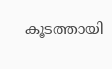കൂടത്തായി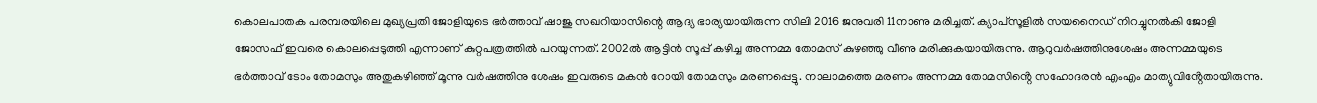കൊലപാതക പരമ്പരയിലെ മുഖ്യപ്രതി ജോളിയുടെ ഭർത്താവ് ഷാജു സഖറിയാസിന്റെ ആദ്യ ഭാര്യയായിരുന്ന സിലി 2016 ജനുവരി 11നാണു മരിച്ചത്. ക്യാപ്സൂളിൽ സയനൈഡ് നിറച്ചുനൽകി ജോളി ജോസഫ് ഇവരെ കൊലപ്പെടുത്തി എന്നാണ് കുറ്റപത്രത്തിൽ പറയുന്നത്. 2002ൽ ആട്ടിന്‍ സൂപ്പ് കഴിച്ച അന്നമ്മ തോമസ് കുഴഞ്ഞു വീണു മരിക്കുകയായിരുന്നു. ആറുവര്‍ഷത്തിനുശേഷം അന്നമ്മയുടെ ഭര്‍ത്താവ് ടോം തോമസും അതുകഴിഞ്ഞ് മൂന്നു വര്‍ഷത്തിനു ശേഷം ഇവരുടെ മകന്‍ റോയി തോമസും മരണപ്പെട്ടു. നാലാമത്തെ മരണം അന്നമ്മ തോമസിൻ്റെ സഹോദരന്‍ എംഎം മാത്യുവിൻ്റേതായിരുന്നു.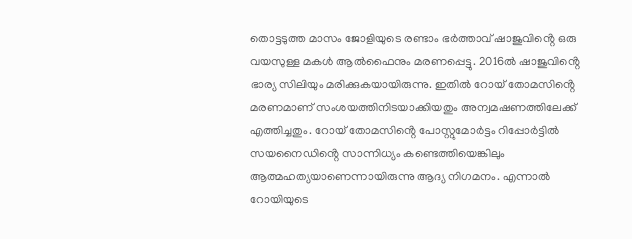തൊട്ടടുത്ത മാസം ജോളിയുടെ രണ്ടാം ഭർത്താവ് ഷാജുവിൻ്റെ ഒരു വയസുള്ള മകള്‍ ആല്‍ഫൈനും മരണപ്പെട്ടു. 2016ല്‍ ഷാജുവിൻ്റെ ഭാര്യ സിലിയും മരിക്കുകയായിരുന്നു. ഇതിൽ റോയ് തോമസിൻ്റെ മരണമാണ് സംശയത്തിനിടയാക്കിയതും അന്വമഷണത്തിലേക്ക് എത്തിച്ചതും. റോയ് തോമസിൻ്റെ പോസ്റ്റുമോർട്ടം റിപ്പോര്‍ട്ടില്‍ സയനൈഡിൻ്റെ സാന്നിധ്യം കണ്ടെത്തിയെങ്കിലും ആത്മഹത്യയാണെന്നായിരുന്നു ആദ്യ നിഗമനം. എന്നാൽ റോയിയുടെ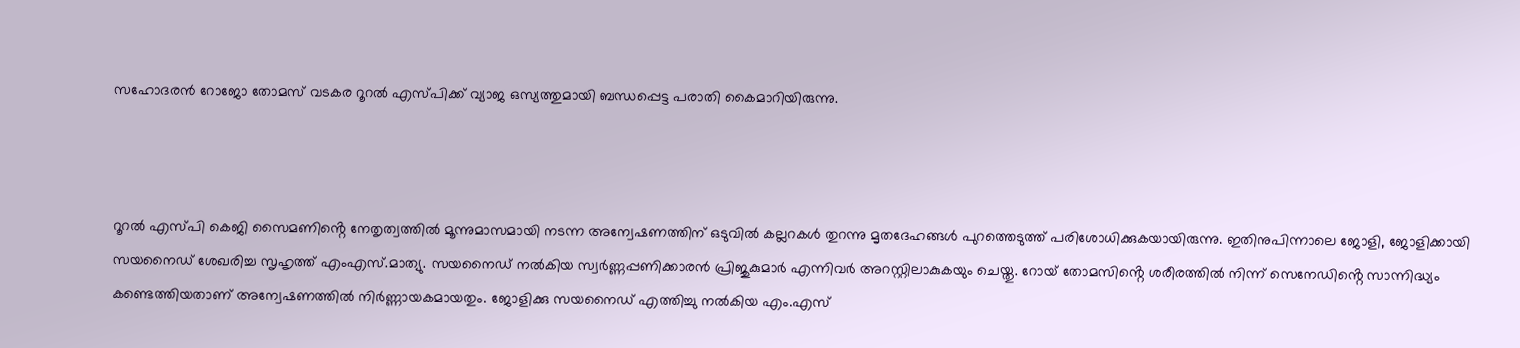സഹോദരന്‍ റോജോ തോമസ് വടകര റൂറല്‍ എസ്പിക്ക് വ്യാജ ഒസ്യത്തുമായി ബന്ധപ്പെട്ട പരാതി കൈമാറിയിരുന്നു.



റൂറല്‍ എസ്പി കെജി സൈമണിൻ്റെ നേതൃത്വത്തില്‍ മൂന്നുമാസമായി നടന്ന അന്വേഷണത്തിന് ഒടുവില്‍ കല്ലറകള്‍ തുറന്നു മൃതദേഹങ്ങള്‍ പുറത്തെടുത്ത് പരിശോധിക്കുകയായിരുന്നു. ഇതിനുപിന്നാലെ ജോളി, ജോളിക്കായി സയനൈഡ് ശേഖരിച്ച സൃഹൃത്ത് എംഎസ്.മാത്യു. സയനൈഡ് നല്‍കിയ സ്വര്‍ണ്ണപ്പണിക്കാരന്‍ പ്രിജുകുമാര്‍ എന്നിവർ അറസ്റ്റിലാകുകയും ചെയ്തു. റോയ് തോമസിൻ്റെ ശരീരത്തിൽ നിന്ന് സെനേഡിൻ്റെ സാന്നിദ്ധ്യം കണ്ടെത്തിയതാണ് അന്വേഷണത്തിൽ നിർണ്ണായകമായതും. ജോളിക്കു സയനൈഡ് എത്തിച്ചു നൽകിയ എം.എസ്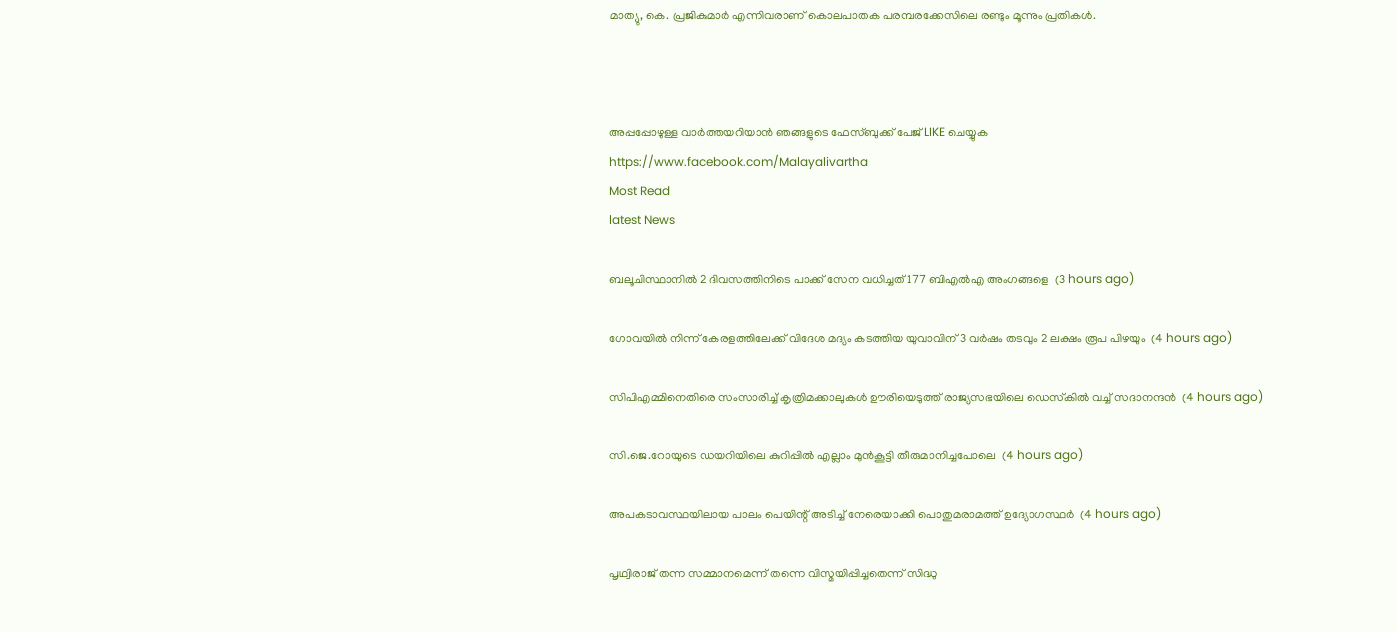മാത്യു, കെ. പ്രജികുമാർ എന്നിവരാണ് കൊലപാതക പരമ്പരക്കേസിലെ രണ്ടും മൂന്നും പ്രതികൾ.



അപ്പപ്പോഴുള്ള വാര്‍ത്തയറിയാന്‍ ഞങ്ങളുടെ ഫേസ്‌ബുക്ക്‌ പേജ് LIKE ചെയ്യുക
https://www.facebook.com/Malayalivartha
Most Read
latest News

ബലൂചിസ്ഥാനില്‍ 2 ദിവസത്തിനിടെ പാക്ക് സേന വധിച്ചത് 177 ബിഎല്‍എ അംഗങ്ങളെ  (3 hours ago)

ഗോവയില്‍ നിന്ന് കേരളത്തിലേക്ക് വിദേശ മദ്യം കടത്തിയ യുവാവിന് 3 വര്‍ഷം തടവും 2 ലക്ഷം രൂപ പിഴയും  (4 hours ago)

സിപിഎമ്മിനെതിരെ സംസാരിച്ച് കൃത്രിമക്കാലുകള്‍ ഊരിയെടുത്ത് രാജ്യസഭയിലെ ഡെസ്‌കില്‍ വച്ച് സദാനന്ദന്‍  (4 hours ago)

സി.ജെ.റോയുടെ ഡയറിയിലെ കുറിപ്പില്‍ എല്ലാം മുന്‍കൂട്ടി തീരുമാനിച്ചപോലെ  (4 hours ago)

അപകടാവസ്ഥയിലായ പാലം പെയിന്റ് അടിച്ച് നേരെയാക്കി പൊതുമരാമത്ത് ഉദ്യോഗസ്ഥര്‍  (4 hours ago)

പൃഥ്വിരാജ് തന്ന സമ്മാനമെന്ന് തന്നെ വിസ്മയിപ്പിച്ചതെന്ന് സിദ്ധു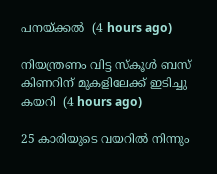പനയ്ക്കല്‍  (4 hours ago)

നിയന്ത്രണം വിട്ട സ്‌കൂള്‍ ബസ് കിണറിന് മുകളിലേക്ക് ഇടിച്ചു കയറി  (4 hours ago)

25 കാരിയുടെ വയറില്‍ നിന്നും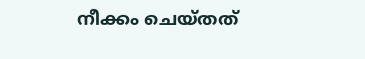നീക്കം ചെയ്തത്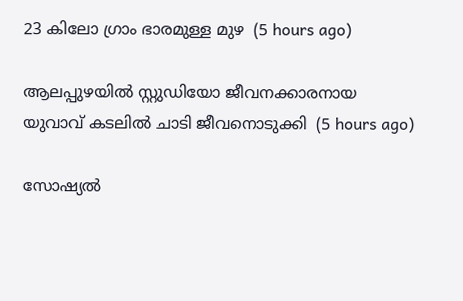23 കിലോ ഗ്രാം ഭാരമുള്ള മുഴ  (5 hours ago)

ആലപ്പുഴയില്‍ സ്റ്റുഡിയോ ജീവനക്കാരനായ യുവാവ് കടലില്‍ ചാടി ജീവനൊടുക്കി  (5 hours ago)

സോഷ്യല്‍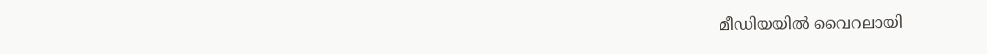മീഡിയയില്‍ വൈറലായി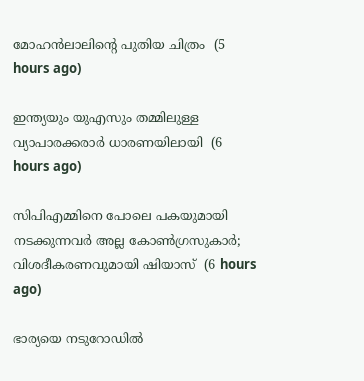മോഹന്‍ലാലിന്റെ പുതിയ ചിത്രം  (5 hours ago)

ഇന്ത്യയും യുഎസും തമ്മിലുള്ള വ്യാപാരക്കരാര്‍ ധാരണയിലായി  (6 hours ago)

സിപിഎമ്മിനെ പോലെ പകയുമായി നടക്കുന്നവര്‍ അല്ല കോണ്‍ഗ്രസുകാര്‍; വിശദീകരണവുമായി ഷിയാസ്  (6 hours ago)

ഭാര്യയെ നടുറോഡില്‍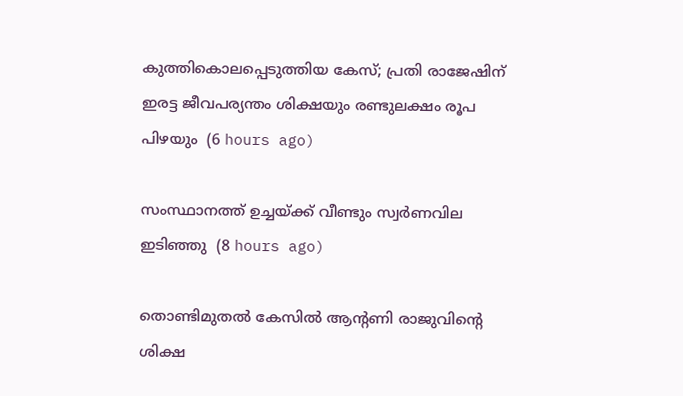കുത്തികൊലപ്പെടുത്തിയ കേസ്; പ്രതി രാജേഷിന് ഇരട്ട ജീവപര്യന്തം ശിക്ഷയും രണ്ടുലക്ഷം രൂപ പിഴയും  (6 hours ago)

സംസ്ഥാനത്ത് ഉച്ചയ്ക്ക് വീണ്ടും സ്വര്‍ണവില ഇടിഞ്ഞു  (8 hours ago)

തൊണ്ടിമുതല്‍ കേസില്‍ ആന്റണി രാജുവിന്റെ ശിക്ഷ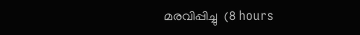മരവിപ്പിച്ചു  (8 hours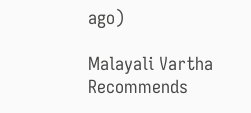ago)

Malayali Vartha Recommends